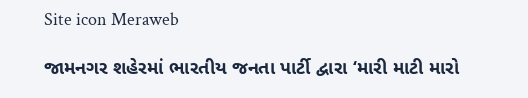Site icon Meraweb

જામનગર શહેરમાં ભારતીય જનતા પાર્ટી દ્વારા ‘મારી માટી મારો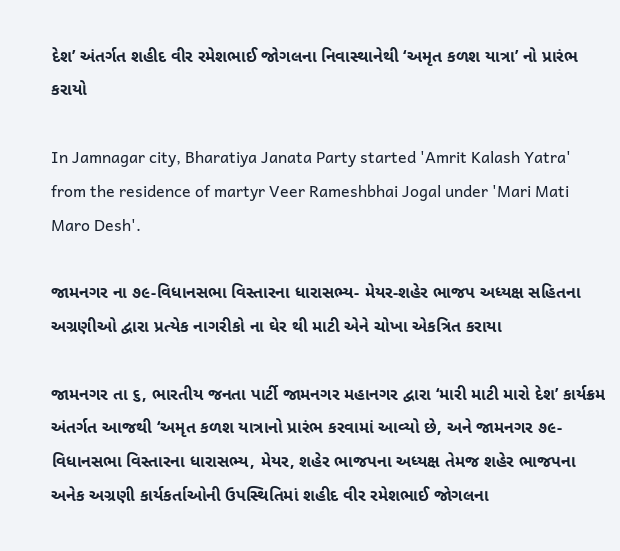દેશ’ અંતર્ગત શહીદ વીર રમેશભાઈ જોગલના નિવાસ્થાનેથી ‘અમૃત કળશ યાત્રા’ નો પ્રારંભ કરાયો

In Jamnagar city, Bharatiya Janata Party started 'Amrit Kalash Yatra' from the residence of martyr Veer Rameshbhai Jogal under 'Mari Mati Maro Desh'.

જામનગર ના ૭૯-વિધાનસભા વિસ્તારના ધારાસભ્ય- મેયર-શહેર ભાજપ અધ્યક્ષ સહિતના અગ્રણીઓ દ્વારા પ્રત્યેક નાગરીકો ના ઘેર થી માટી એને ચોખા એકત્રિત કરાયા

જામનગર તા ૬, ભારતીય જનતા પાર્ટી જામનગર મહાનગર દ્વારા ‘મારી માટી મારો દેશ’ કાર્યક્રમ અંતર્ગત આજથી ‘અમૃત કળશ યાત્રાનો પ્રારંભ કરવામાં આવ્યો છે, અને જામનગર ૭૯- વિધાનસભા વિસ્તારના ધારાસભ્ય, મેયર, શહેર ભાજપના અધ્યક્ષ તેમજ શહેર ભાજપના અનેક અગ્રણી કાર્યકર્તાઓની ઉપસ્થિતિમાં શહીદ વીર રમેશભાઈ જોગલના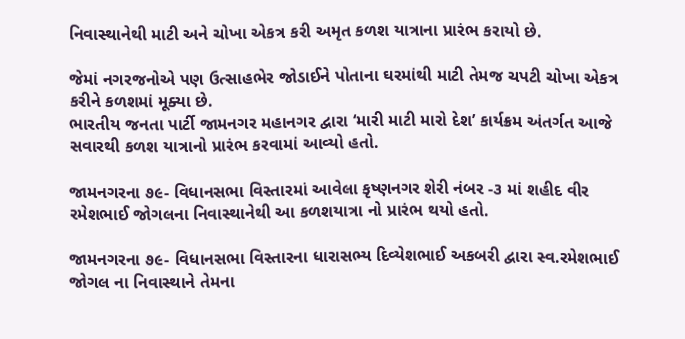નિવાસ્થાનેથી માટી અને ચોખા એકત્ર કરી અમૃત કળશ યાત્રાના પ્રારંભ કરાયો છે.

જેમાં નગરજનોએ પણ ઉત્સાહભેર જોડાઈને પોતાના ઘરમાંથી માટી તેમજ ચપટી ચોખા એકત્ર કરીને કળશમાં મૂક્યા છે.
ભારતીય જનતા પાર્ટી જામનગર મહાનગર દ્વારા ‘મારી માટી મારો દેશ’ કાર્યક્રમ અંતર્ગત આજે સવારથી કળશ યાત્રાનો પ્રારંભ કરવામાં આવ્યો હતો.

જામનગરના ૭૯- વિધાનસભા વિસ્તારમાં આવેલા કૃષ્ણનગર શેરી નંબર -૩ માં શહીદ વીર રમેશભાઈ જોગલના નિવાસ્થાનેથી આ કળશયાત્રા નો પ્રારંભ થયો હતો.

જામનગરના ૭૯- વિધાનસભા વિસ્તારના ધારાસભ્ય દિવ્યેશભાઈ અકબરી દ્વારા સ્વ.રમેશભાઈ જોગલ ના નિવાસ્થાને તેમના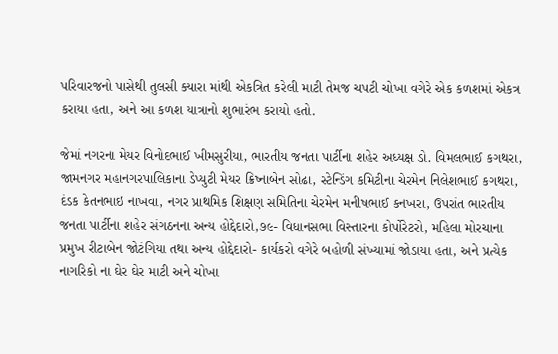પરિવારજનો પાસેથી તુલસી ક્યારા માંથી એકત્રિત કરેલી માટી તેમજ ચપટી ચોખા વગેરે એક કળશમાં એકત્ર કરાયા હતા, અને આ કળશ યાત્રાનો શુભારંભ કરાયો હતો.

જેમાં નગરના મેયર વિનોદભાઈ ખીમસુરીયા, ભારતીય જનતા પાર્ટીના શહેર અધ્યક્ષ ડો. વિમલભાઈ કગથરા, જામનગર મહાનગરપાલિકાના ડેપ્યુટી મેયર ક્રિષ્નાબેન સોઢા, સ્ટેન્ડિંગ કમિટીના ચેરમેન નિલેશભાઈ કગથરા, દંડક કેતનભાઇ નાખવા, નગર પ્રાથમિક શિક્ષણ સમિતિના ચેરમેન મનીષભાઈ કનખરા, ઉપરાંત ભારતીય જનતા પાર્ટીના શહેર સંગઠનના અન્ય હોદ્દેદારો,૭૯- વિધાનસભા વિસ્તારના કોર્પોરેટરો, મહિલા મોરચાના પ્રમુખ રીટાબેન જોટંગિયા તથા અન્ય હોદ્દેદારો- કાર્યકરો વગેરે બહોળી સંખ્યામાં જોડાયા હતા, અને પ્રત્યેક નાગરિકો ના ઘેર ઘેર માટી અને ચોખા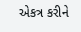એકત્ર કરીને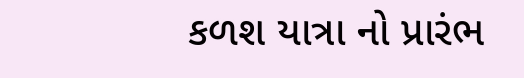કળશ યાત્રા નો પ્રારંભ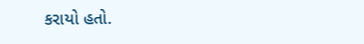કરાયો હતો.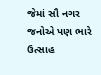જેમાં સૌ નગર જનોએ પણ ભારે ઉત્સાહ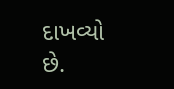દાખવ્યો છે.